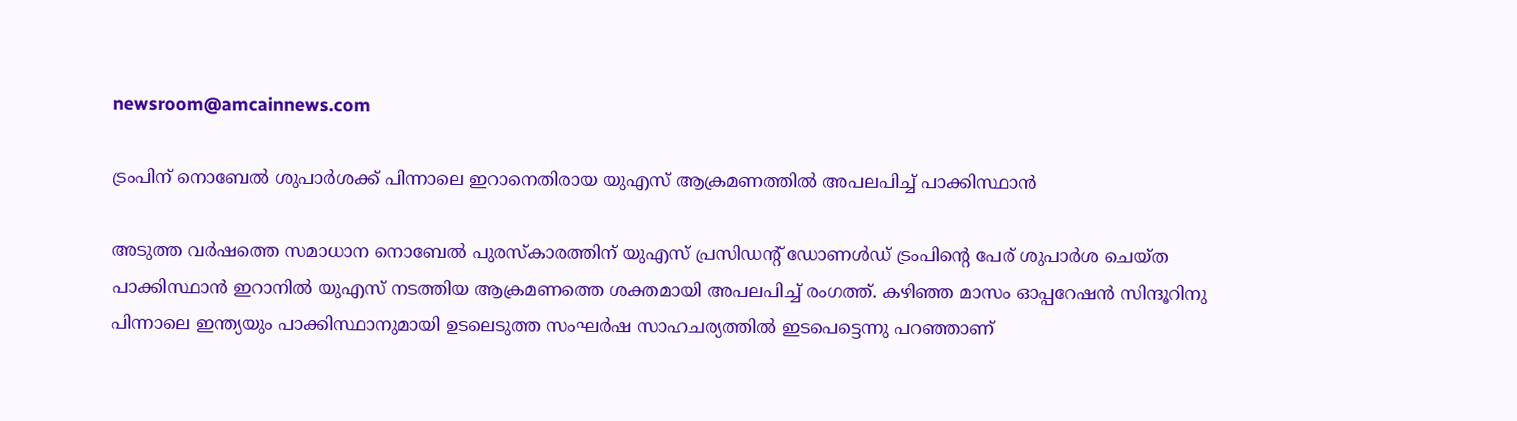newsroom@amcainnews.com

ട്രംപിന് നൊബേല്‍ ശുപാര്‍ശക്ക് പിന്നാലെ ഇറാനെതിരായ യുഎസ് ആക്രമണത്തില്‍ അപലപിച്ച് പാക്കിസ്ഥാന്‍

അടുത്ത വര്‍ഷത്തെ സമാധാന നൊബേല്‍ പുരസ്‌കാരത്തിന് യുഎസ് പ്രസിഡന്റ് ഡോണള്‍ഡ് ട്രംപിന്റെ പേര് ശുപാര്‍ശ ചെയ്ത പാക്കിസ്ഥാന്‍ ഇറാനില്‍ യുഎസ് നടത്തിയ ആക്രമണത്തെ ശക്തമായി അപലപിച്ച് രംഗത്ത്. കഴിഞ്ഞ മാസം ഓപ്പറേഷന്‍ സിന്ദൂറിനു പിന്നാലെ ഇന്ത്യയും പാക്കിസ്ഥാനുമായി ഉടലെടുത്ത സംഘര്‍ഷ സാഹചര്യത്തില്‍ ഇടപെട്ടെന്നു പറഞ്ഞാണ്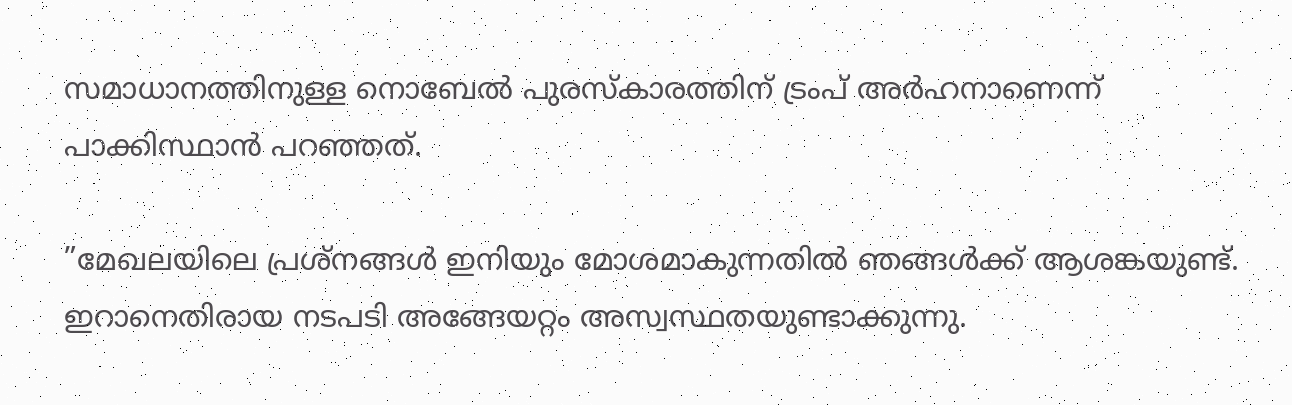സമാധാനത്തിനുള്ള നൊബേല്‍ പുരസ്‌കാരത്തിന് ട്രംപ് അര്‍ഹനാണെന്ന് പാക്കിസ്ഥാന്‍ പറഞ്ഞത്.

”മേഖലയിലെ പ്രശ്‌നങ്ങള്‍ ഇനിയും മോശമാകുന്നതില്‍ ഞങ്ങള്‍ക്ക് ആശങ്കയുണ്ട്. ഇറാനെതിരായ നടപടി അങ്ങേയറ്റം അസ്വസ്ഥതയുണ്ടാക്കുന്നു.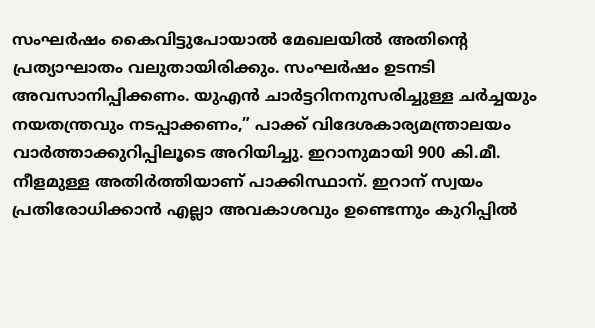സംഘര്‍ഷം കൈവിട്ടുപോയാല്‍ മേഖലയില്‍ അതിന്റെ പ്രത്യാഘാതം വലുതായിരിക്കും. സംഘര്‍ഷം ഉടനടി അവസാനിപ്പിക്കണം. യുഎന്‍ ചാര്‍ട്ടറിനനുസരിച്ചുള്ള ചര്‍ച്ചയും നയതന്ത്രവും നടപ്പാക്കണം,” പാക്ക് വിദേശകാര്യമന്ത്രാലയം വാര്‍ത്താക്കുറിപ്പിലൂടെ അറിയിച്ചു. ഇറാനുമായി 900 കി.മീ. നീളമുള്ള അതിര്‍ത്തിയാണ് പാക്കിസ്ഥാന്. ഇറാന് സ്വയം പ്രതിരോധിക്കാന്‍ എല്ലാ അവകാശവും ഉണ്ടെന്നും കുറിപ്പില്‍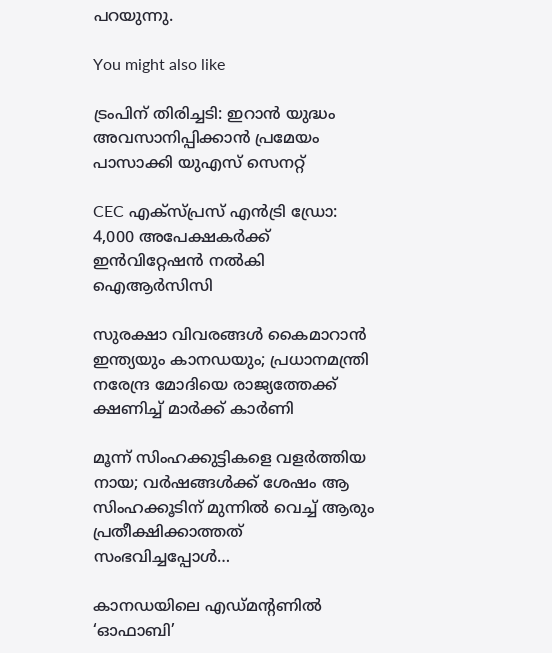പറയുന്നു.

You might also like

ട്രംപിന് തിരിച്ചടി: ഇറാൻ യുദ്ധം അവസാനിപ്പിക്കാൻ പ്രമേയം പാസാക്കി യുഎസ് സെനറ്റ്

CEC എക്സ്പ്രസ് എൻട്രി ഡ്രോ: 4,000 അപേക്ഷകർക്ക് ഇൻവിറ്റേഷൻ നൽകി ഐആർസിസി

സുരക്ഷാ വിവരങ്ങൾ കൈമാറാൻ ഇന്ത്യയും കാനഡയും; പ്രധാനമന്ത്രി നരേന്ദ്ര മോദിയെ രാജ്യത്തേക്ക് ക്ഷണിച്ച് മാർക്ക് കാർണി

മൂന്ന് സിംഹക്കുട്ടികളെ വളർത്തിയ നായ; വർഷങ്ങൾക്ക് ശേഷം ആ സിംഹക്കൂടിന് മുന്നിൽ വെച്ച് ആരും പ്രതീക്ഷിക്കാത്തത് സംഭവിച്ചപ്പോൾ…

കാനഡയിലെ എഡ്മന്റണിൽ ‘ഓഫാബി’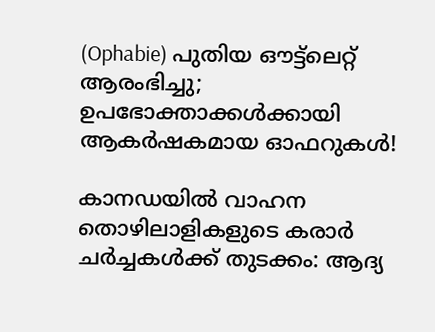(Ophabie) പുതിയ ഔട്ട്‌ലെറ്റ് ആരംഭിച്ചു; ഉപഭോക്താക്കൾക്കായി ആകർഷകമായ ഓഫറുകൾ!

കാനഡയിൽ വാഹന തൊഴിലാളികളുടെ കരാർ ചർച്ചകൾക്ക് തുടക്കം: ആദ്യ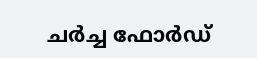ചർച്ച ഫോർഡ്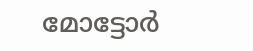മോട്ടോർ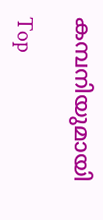കമ്പനിയുമായി

Top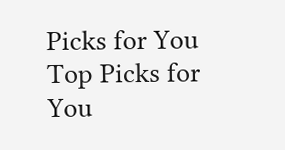Picks for You
Top Picks for You